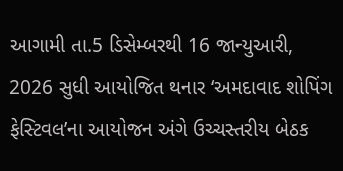આગામી તા.5 ડિસેમ્બરથી 16 જાન્યુઆરી, 2026 સુધી આયોજિત થનાર ‘અમદાવાદ શોપિંગ ફેસ્ટિવલ’ના આયોજન અંગે ઉચ્ચસ્તરીય બેઠક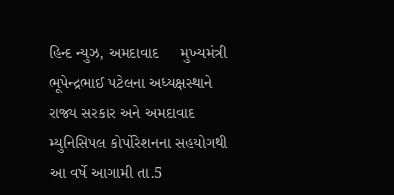હિન્દ ન્યુઝ, અમદાવાદ     મુખ્યમંત્રી ભૂપેન્દ્રભાઈ પટેલના અધ્યક્ષસ્થાને રાજ્ય સરકાર અને અમદાવાદ મ્યુનિસિપલ કોર્પોરેશનના સહયોગથી આ વર્ષે આગામી તા.5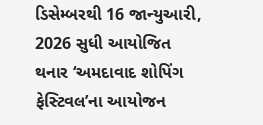ડિસેમ્બરથી 16 જાન્યુઆરી, 2026 સુધી આયોજિત થનાર ‘અમદાવાદ શોપિંગ ફેસ્ટિવલ’ના આયોજન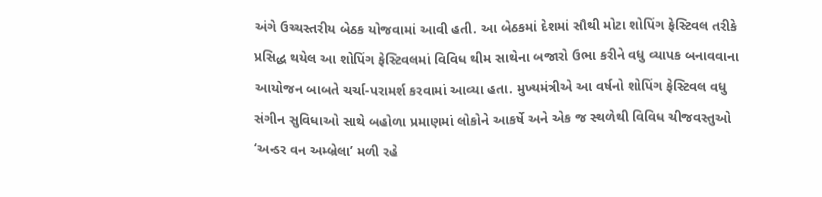અંગે ઉચ્ચસ્તરીય બેઠક યોજવામાં આવી હતી. આ બેઠકમાં દેશમાં સૌથી મોટા શોપિંગ ફેસ્ટિવલ તરીકે પ્રસિદ્ધ થયેલ આ શોપિંગ ફેસ્ટિવલમાં વિવિધ થીમ સાથેના બજારો ઉભા કરીને વધુ વ્યાપક બનાવવાના આયોજન બાબતે ચર્ચા-પરામર્શ કરવામાં આવ્યા હતા. મુખ્યમંત્રીએ આ વર્ષનો શોપિંગ ફેસ્ટિવલ વધુ સંગીન સુવિધાઓ સાથે બહોળા પ્રમાણમાં લોકોને આકર્ષે અને એક જ સ્થળેથી વિવિધ ચીજવસ્તુઓ ‘અન્ડર વન અમ્બ્રેલા’ મળી રહે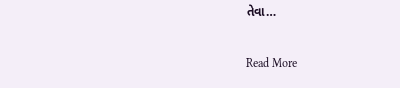તેવા…

Read More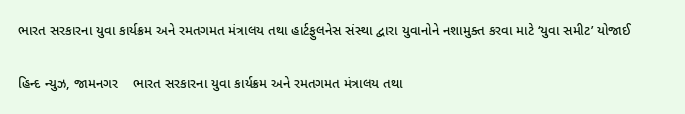ભારત સરકારના યુવા કાર્યક્રમ અને રમતગમત મંત્રાલય તથા હાર્ટફુલનેસ સંસ્થા દ્વારા યુવાનોને નશામુક્ત કરવા માટે ‘યુવા સમીટ’ યોજાઈ

હિન્દ ન્યુઝ, જામનગર    ભારત સરકારના યુવા કાર્યક્રમ અને રમતગમત મંત્રાલય તથા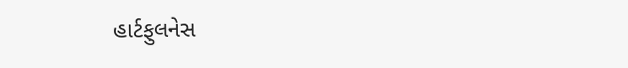હાર્ટફુલનેસ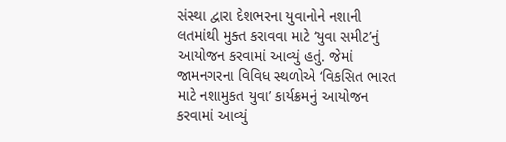સંસ્થા દ્વારા દેશભરના યુવાનોને નશાની લતમાંથી મુક્ત કરાવવા માટે ‘યુવા સમીટ’નું આયોજન કરવામાં આવ્યું હતું. જેમાં જામનગરના વિવિધ સ્થળોએ ‘વિકસિત ભારત માટે નશામુકત યુવા’ કાર્યક્રમનું આયોજન કરવામાં આવ્યું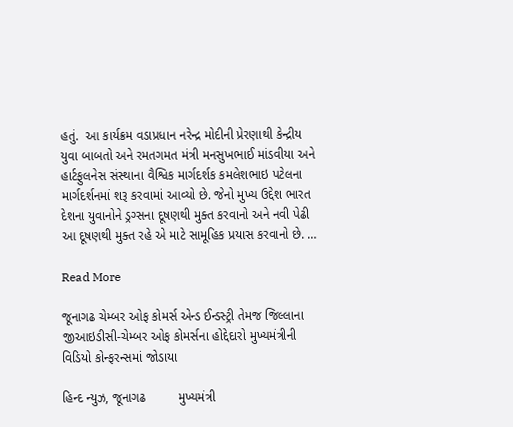હતું.  આ કાર્યક્રમ વડાપ્રધાન નરેન્દ્ર મોદીની પ્રેરણાથી કેન્દ્રીય યુવા બાબતો અને રમતગમત મંત્રી મનસુખભાઈ માંડવીયા અને હાર્ટફુલનેસ સંસ્થાના વૈશ્વિક માર્ગદર્શક કમલેશભાઇ પટેલના માર્ગદર્શનમાં શરૂ કરવામાં આવ્યો છે. જેનો મુખ્ય ઉદ્દેશ ભારત દેશના યુવાનોને ડ્રગ્સના દૂષણથી મુક્ત કરવાનો અને નવી પેઢી આ દૂષણથી મુક્ત રહે એ માટે સામૂહિક પ્રયાસ કરવાનો છે. …

Read More

જૂનાગઢ ચેમ્બર ઓફ કોમર્સ એન્ડ ઈન્ડસ્ટ્રી તેમજ જિલ્લાના જીઆઇડીસી-ચેમ્બર ઓફ કોમર્સના હોદ્દેદારો મુખ્યમંત્રીની વિડિયો કોન્ફરન્સમાં જોડાયા

હિન્દ ન્યુઝ, જૂનાગઢ         મુખ્યમંત્રી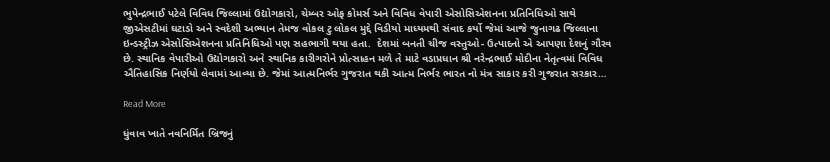ભુપેન્દ્રભાઈ પટેલે વિવિધ જિલ્લામાં ઉદ્યોગકારો, ચેમ્બર ઓફ કોમર્સ અને વિવિધ વેપારી એસોસિએશનના પ્રતિનિધિઓ સાથે જીએસટીમાં ઘટાડો અને સ્વદેશી અભ્યાન તેમજ વોકલ ટુ લોકલ મુદ્દે વિડીયો માધ્યમથી સંવાદ કર્યો જેમાં આજે જુનાગઢ જિલ્લાના ઇન્ડસ્ટ્રીઝ એસોસિએશનના પ્રતિનિધિઓ પણ સહભાગી થયા હતા.  દેશમાં બનતી ચીજ વસ્તુઓ- ઉત્પાદનો એ આપણા દેશનું ગૌરવ છે. સ્થાનિક વેપારીઓ ઉદ્યોગકારો અને સ્થાનિક કારીગરોને પ્રોત્સાહન મળે તે માટે વડાપ્રધાન શ્રી નરેન્દ્રભાઈ મોદીના નેતૃત્વમાં વિવિધ ઐતિહાસિક નિર્ણયો લેવામાં આવ્યા છે. જેમાં આત્મનિર્ભર ગુજરાત થકી આત્મ નિર્ભર ભારત નો મંત્ર સાકાર કરી ગુજરાત સરકાર…

Read More

ધુંવાવ ખાતે નવનિર્મિત બ્રિજનું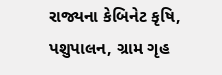રાજ્યના કેબિનેટ કૃષિ, પશુપાલન, ગ્રામ ગૃહ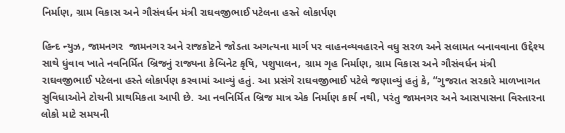નિર્માણ, ગ્રામ વિકાસ અને ગૌસંવર્ધન મંત્રી રાઘવજીભાઈ પટેલના હસ્તે લોકાર્પણ

હિન્દ ન્યુઝ, જામનગર  જામનગર અને રાજકોટને જોડતા અગત્યના માર્ગ પર વાહનવ્યવહારને વધુ સરળ અને સલામત બનાવવાના ઉદ્દેશ્ય સાથે ધુંવાવ ખાતે નવનિર્મિત બ્રિજનું રાજ્યના કેબિનેટ કૃષિ, પશુપાલન, ગ્રામ ગૃહ નિર્માણ, ગ્રામ વિકાસ અને ગૌસંવર્ધન મંત્રી રાઘવજીભાઈ પટેલના હસ્તે લોકાર્પણ કરવામાં આવ્યું હતું. આ પ્રસંગે રાઘવજીભાઈ પટેલે જણાવ્યું હતું કે, “ગુજરાત સરકારે માળખાગત સુવિધાઓને ટોચની પ્રાથમિકતા આપી છે. આ નવનિર્મિત બ્રિજ માત્ર એક નિર્માણ કાર્ય નથી, પરંતુ જામનગર અને આસપાસના વિસ્તારના લોકો માટે સમયની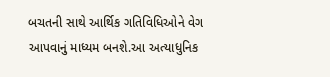બચતની સાથે આર્થિક ગતિવિધિઓને વેગ આપવાનું માધ્યમ બનશે.આ અત્યાધુનિક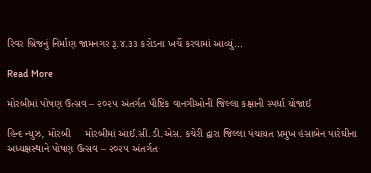રિવર બ્રિજનું નિર્માણ જામનગર રૂ.૪.૩૩ કરોડના ખર્ચે કરવામાં આવ્યું…

Read More

મોરબીમાં પોષણ ઉત્સવ – ૨૦૨૫ અંતર્ગત પૌષ્ટિક વાનગીઓની જિલ્લા કક્ષાની સ્પર્ધા યોજાઈ

હિન્દ ન્યુઝ, મોરબી     મોરબીમાં આઈ.સી.ડી.એસ. કચેરી દ્વારા જિલ્લા પંચાયત પ્રમુખ હંસાબેન પારેઘીના અધ્યક્ષસ્થાને પોષણ ઉત્સવ – ૨૦૨૫ અંતર્ગત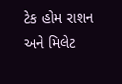ટેક હોમ રાશન અને મિલેટ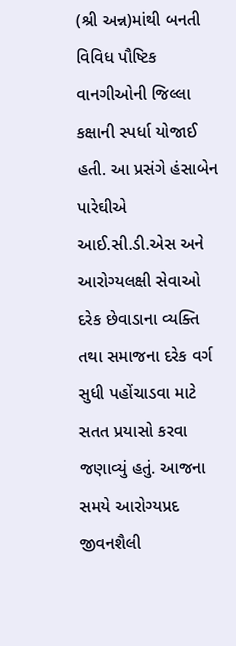(શ્રી અન્ન)માંથી બનતી વિવિધ પૌષ્ટિક વાનગીઓની જિલ્લા કક્ષાની સ્પર્ધા યોજાઈ હતી. આ પ્રસંગે હંસાબેન પારેઘીએ આઈ.સી.ડી.એસ અને આરોગ્યલક્ષી સેવાઓ દરેક છેવાડાના વ્યક્તિ તથા સમાજના દરેક વર્ગ સુધી પહોંચાડવા માટે સતત પ્રયાસો કરવા જણાવ્યું હતું. આજના સમયે આરોગ્યપ્રદ જીવનશૈલી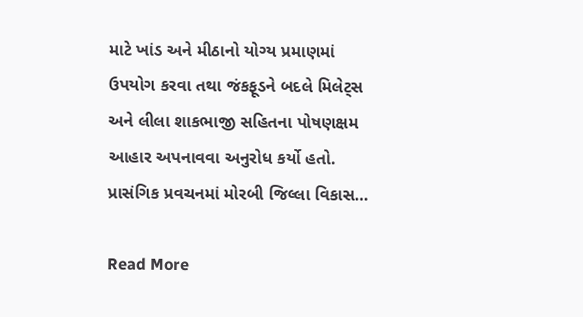માટે ખાંડ અને મીઠાનો યોગ્ય પ્રમાણમાં ઉપયોગ કરવા તથા જંકફૂડને બદલે મિલેટ્સ અને લીલા શાકભાજી સહિતના પોષણક્ષમ આહાર અપનાવવા અનુરોધ કર્યો હતો. પ્રાસંગિક પ્રવચનમાં મોરબી જિલ્લા વિકાસ…

Read More